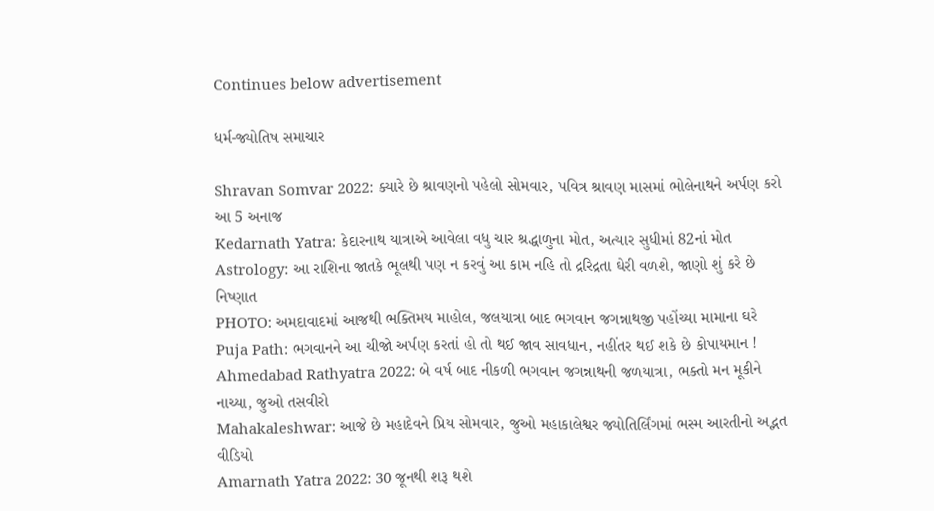Continues below advertisement

ધર્મ-જ્યોતિષ સમાચાર

Shravan Somvar 2022: ક્યારે છે શ્રાવણનો પહેલો સોમવાર, પવિત્ર શ્રાવણ માસમાં ભોલેનાથને અર્પણ કરો આ 5 અનાજ
Kedarnath Yatra: કેદારનાથ યાત્રાએ આવેલા વધુ ચાર શ્રદ્ધાળુના મોત, અત્યાર સુધીમાં 82નાં મોત
Astrology: આ રાશિના જાતકે ભૂલથી પણ ન કરવું આ કામ નહિ તો દ્રરિદ્રતા ઘેરી વળશે, જાણો શું કરે છે નિષ્ણાત
PHOTO: અમદાવાદમાં આજથી ભક્તિમય માહોલ, જલયાત્રા બાદ ભગવાન જગન્નાથજી પહોંચ્યા મામાના ઘરે
Puja Path: ભગવાનને આ ચીજો અર્પણ કરતાં હો તો થઈ જાવ સાવધાન, નહીંતર થઈ શકે છે કોપાયમાન !
Ahmedabad Rathyatra 2022: બે વર્ષ બાદ નીકળી ભગવાન જગન્નાથની જળયાત્રા, ભક્તો મન મૂકીને નાચ્યા, જુઓ તસવીરો
Mahakaleshwar: આજે છે મહાદેવને પ્રિય સોમવાર, જુઓ મહાકાલેશ્વર જ્યોતિર્લિંગમાં ભસ્મ આરતીનો અદ્ભત વીડિયો
Amarnath Yatra 2022: 30 જૂનથી શરૂ થશે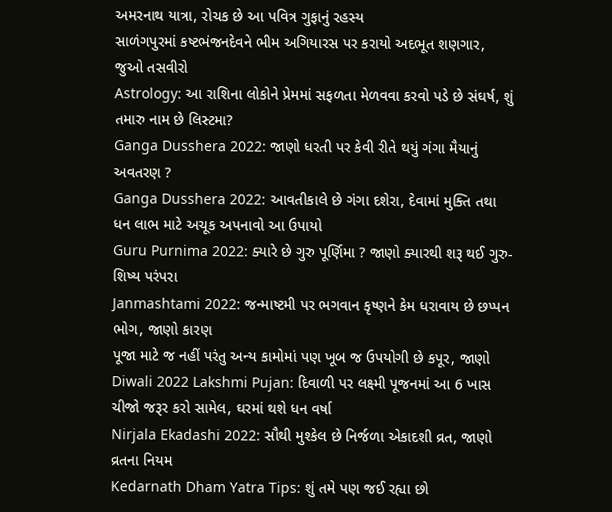અમરનાથ યાત્રા, રોચક છે આ પવિત્ર ગુફાનું રહસ્ય
સાળંગપુરમાં કષ્ટભંજનદેવને ભીમ અગિયારસ પર કરાયો અદભૂત શણગાર, જુઓ તસવીરો
Astrology: આ રાશિના લોકોને પ્રેમમાં સફળતા મેળવવા કરવો પડે છે સંઘર્ષ, શું તમારુ નામ છે લિસ્ટમા?
Ganga Dusshera 2022: જાણો ધરતી પર કેવી રીતે થયું ગંગા મૈયાનું અવતરણ ?
Ganga Dusshera 2022: આવતીકાલે છે ગંગા દશેરા, દેવામાં મુક્તિ તથા ધન લાભ માટે અચૂક અપનાવો આ ઉપાયો
Guru Purnima 2022: ક્યારે છે ગુરુ પૂર્ણિમા ? જાણો ક્યારથી શરૂ થઈ ગુરુ-શિષ્ય પરંપરા
Janmashtami 2022: જન્માષ્ટમી પર ભગવાન કૃષ્ણને કેમ ધરાવાય છે છપ્પન ભોગ, જાણો કારણ
પૂજા માટે જ નહીં પરંતુ અન્ય કામોમાં પણ ખૂબ જ ઉપયોગી છે કપૂર, જાણો
Diwali 2022 Lakshmi Pujan: દિવાળી પર લક્ષ્મી પૂજનમાં આ 6 ખાસ ચીજો જરૂર કરો સામેલ, ઘરમાં થશે ધન વર્ષા
Nirjala Ekadashi 2022: સૌથી મુશ્કેલ છે નિર્જળા એકાદશી વ્રત, જાણો વ્રતના નિયમ
Kedarnath Dham Yatra Tips: શું તમે પણ જઈ રહ્યા છો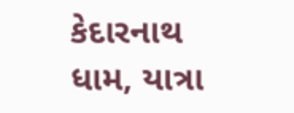કેદારનાથ ધામ, યાત્રા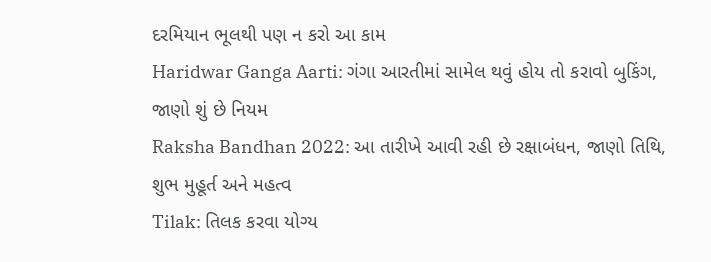દરમિયાન ભૂલથી પણ ન કરો આ કામ
Haridwar Ganga Aarti: ગંગા આરતીમાં સામેલ થવું હોય તો કરાવો બુકિંગ, જાણો શું છે નિયમ
Raksha Bandhan 2022: આ તારીખે આવી રહી છે રક્ષાબંધન, જાણો તિથિ, શુભ મુહૂર્ત અને મહત્વ
Tilak: તિલક કરવા યોગ્ય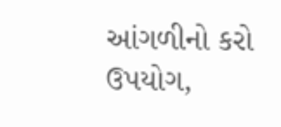આંગળીનો કરો ઉપયોગ,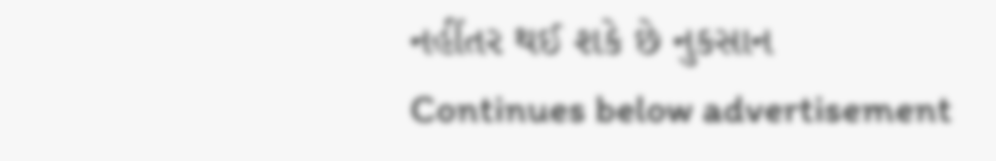નહીંતર થઈ શકે છે નુકસાન
Continues below advertisement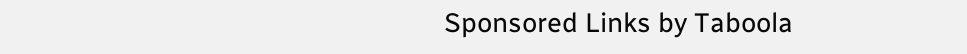Sponsored Links by Taboola